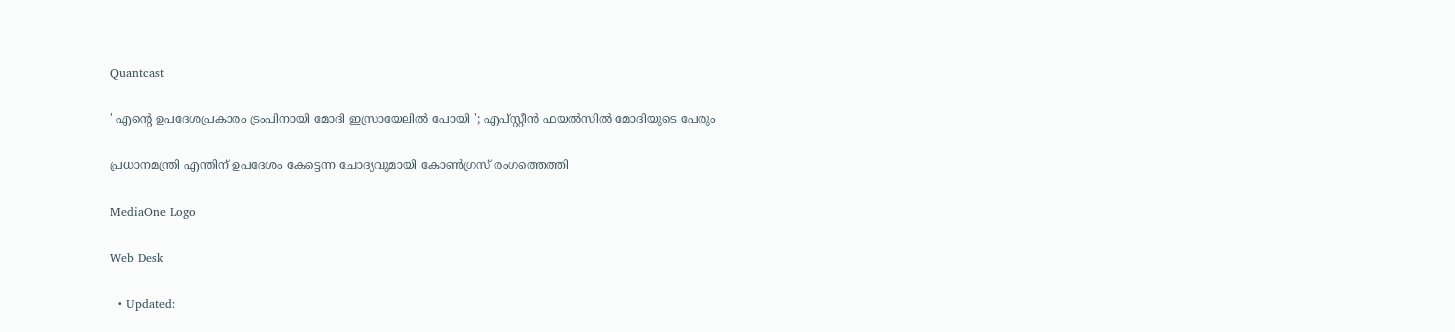Quantcast

' എന്‍റെ ഉപദേശപ്രകാരം ട്രംപിനായി മോദി ഇസ്രായേലിൽ പോയി '; എപ്സ്റ്റീൻ ഫയൽസിൽ മോദിയുടെ പേരും

പ്രധാനമന്ത്രി എന്തിന് ഉപദേശം കേട്ടെന്ന ചോദ്യവുമായി കോൺഗ്രസ്‌ രംഗത്തെത്തി

MediaOne Logo

Web Desk

  • Updated: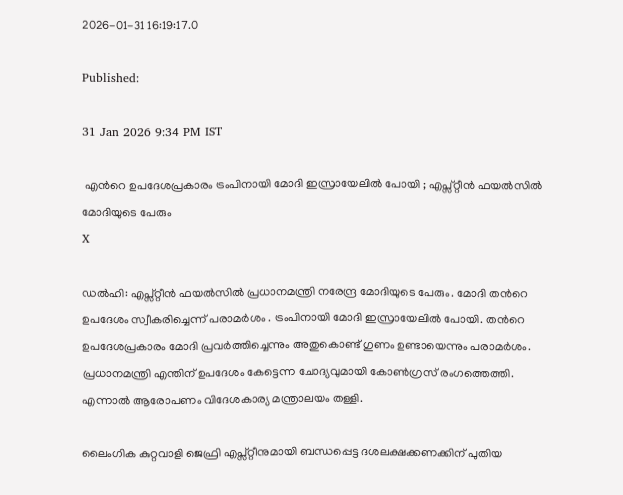2026-01-31 16:19:17.0

Published:

31 Jan 2026 9:34 PM IST

 എന്‍റെ ഉപദേശപ്രകാരം ട്രംപിനായി മോദി ഇസ്രായേലിൽ പോയി ; എപ്സ്റ്റീൻ ഫയൽസിൽ മോദിയുടെ പേരും
X

ഡൽഹി: എപ്സ്റ്റീൻ ഫയൽസിൽ പ്രധാനമന്ത്രി നരേന്ദ്ര മോദിയുടെ പേരും. മോദി തന്‍റെ ഉപദേശം സ്വീകരിച്ചെന്ന് പരാമർശം . ട്രംപിനായി മോദി ഇസ്രായേലിൽ പോയി. തന്‍റെ ഉപദേശപ്രകാരം മോദി പ്രവർത്തിച്ചെന്നും അതുകൊണ്ട് ഗുണം ഉണ്ടായെന്നും പരാമർശം. പ്രധാനമന്ത്രി എന്തിന് ഉപദേശം കേട്ടെന്ന ചോദ്യവുമായി കോൺഗ്രസ്‌ രംഗത്തെത്തി. എന്നാൽ ആരോപണം വിദേശകാര്യ മന്ത്രാലയം തള്ളി.

ലൈംഗിക കുറ്റവാളി ജെഫ്രി എപ്സ്റ്റീനുമായി ബന്ധപ്പെട്ട ദശലക്ഷക്കണക്കിന് പുതിയ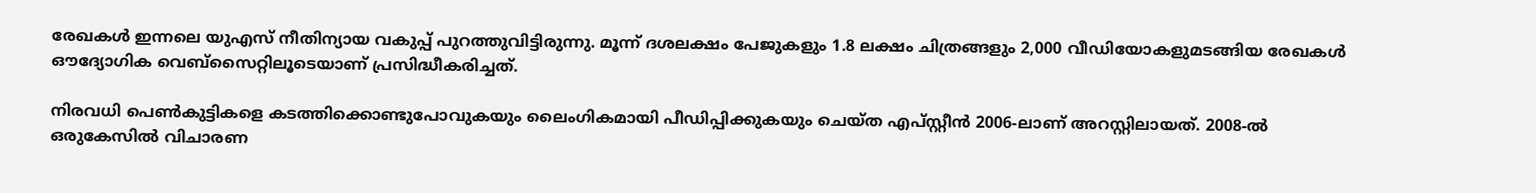രേഖകൾ ഇന്നലെ യുഎസ് നീതിന്യായ വകുപ്പ് പുറത്തുവിട്ടിരുന്നു. മൂന്ന് ദശലക്ഷം പേജുകളും 1.8 ലക്ഷം ചിത്രങ്ങളും 2,000 വീഡിയോകളുമടങ്ങിയ രേഖകൾ ഔദ്യോഗിക വെബ്സൈറ്റിലൂടെയാണ് പ്രസിദ്ധീകരിച്ചത്.

നിരവധി പെൺകുട്ടികളെ കടത്തിക്കൊണ്ടുപോവുകയും ലൈംഗികമായി പീഡിപ്പിക്കുകയും ചെയ്‌ത എപ്സ്റ്റീൻ 2006-ലാണ് അറസ്റ്റിലായത്. 2008-ൽ ഒരുകേസിൽ വിചാരണ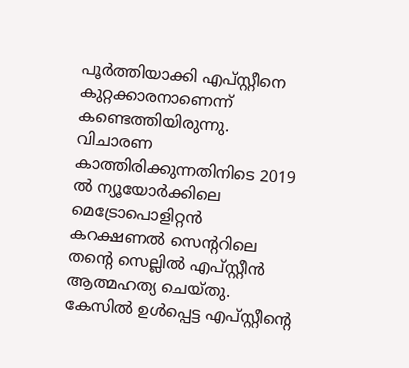പൂർത്തിയാക്കി എപ്സ്റ്റീനെ കുറ്റക്കാരനാണെന്ന് കണ്ടെത്തിയിരുന്നു. വിചാരണ കാത്തിരിക്കുന്നതിനിടെ 2019 ൽ ന്യൂയോർക്കിലെ മെട്രോപൊളിറ്റൻ കറക്ഷണൽ സെന്‍ററിലെ തന്‍റെ സെല്ലിൽ എപ്സ്റ്റീൻ ആത്മഹത്യ ചെയ്തു. കേസിൽ ഉൾപ്പെട്ട എപ്സ്റ്റീന്‍റെ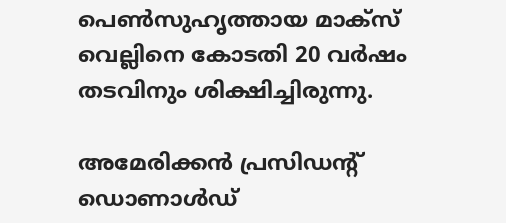പെൺസുഹൃത്തായ മാക്‌സ്‌ വെല്ലിനെ കോടതി 20 വർഷം തടവിനും ശിക്ഷിച്ചിരുന്നു.

അമേരിക്കൻ പ്രസിഡന്‍റ് ഡൊണാൾഡ്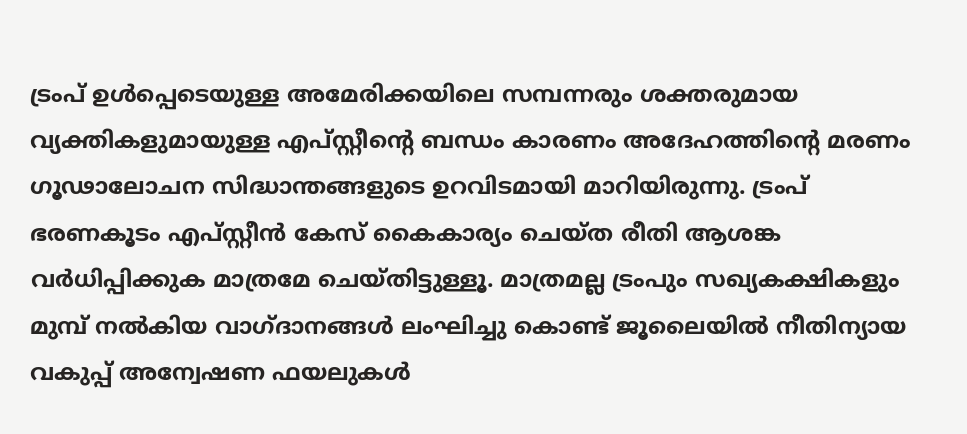ട്രംപ് ഉൾപ്പെടെയുള്ള അമേരിക്കയിലെ സമ്പന്നരും ശക്തരുമായ വ്യക്തികളുമായുള്ള എപ്‌സ്റ്റീന്‍റെ ബന്ധം കാരണം അദേഹത്തിന്‍റെ മരണം ഗൂഢാലോചന സിദ്ധാന്തങ്ങളുടെ ഉറവിടമായി മാറിയിരുന്നു. ട്രംപ് ഭരണകൂടം എപ്സ്റ്റീൻ കേസ് കൈകാര്യം ചെയ്ത രീതി ആശങ്ക വർധിപ്പിക്കുക മാത്രമേ ചെയ്തിട്ടുള്ളൂ. മാത്രമല്ല ട്രംപും സഖ്യകക്ഷികളും മുമ്പ് നൽകിയ വാഗ്ദാനങ്ങൾ ലംഘിച്ചു കൊണ്ട് ജൂലൈയിൽ നീതിന്യായ വകുപ്പ് അന്വേഷണ ഫയലുകൾ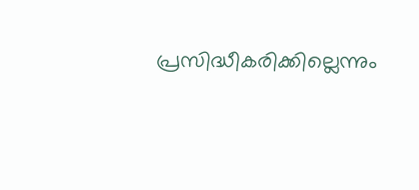പ്രസിദ്ധീകരിക്കില്ലെന്നും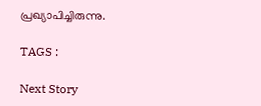പ്രഖ്യാപിച്ചിരുന്നു.

TAGS :

Next Story